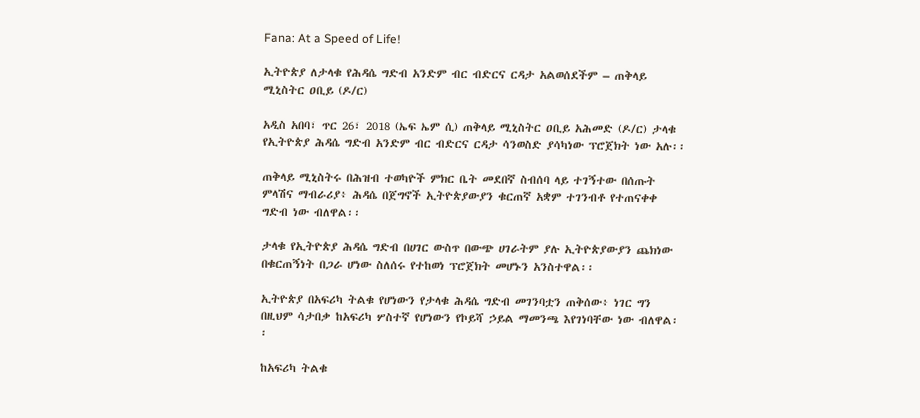Fana: At a Speed of Life!

ኢትዮጵያ ለታላቁ የሕዳሴ ግድብ አንድም ብር ብድርና ርዳታ አልወሰደችም – ጠቅላይ ሚኒስትር ዐቢይ (ዶ/ር)

አዲስ አበባ፣ ጥር 26፣ 2018 (ኤፍ ኤም ሲ) ጠቅላይ ሚኒስትር ዐቢይ አሕመድ (ዶ/ር) ታላቁ የኢትዮጵያ ሕዳሴ ግድብ አንድም ብር ብድርና ርዳታ ሳንወስድ ያሳካነው ፕሮጀክት ነው አሉ፡፡

ጠቅላይ ሚኒስትሩ በሕዝብ ተወካዮች ምክር ቤት መደበኛ ስብሰባ ላይ ተገኝተው በሰጡት ምላሽና ማብራሪያ፥ ሕዳሴ በጀግኖች ኢትዮጵያውያን ቁርጠኛ አቋም ተገንብቶ የተጠናቀቀ ግድብ ነው ብለዋል፡፡

ታላቁ የኢትዮጵያ ሕዳሴ ግድብ በሀገር ውስጥ በውጭ ሀገራትም ያሉ ኢትዮጵያውያን ጨክነው በቁርጠኝነት በጋራ ሆነው ስለሰሩ የተከወነ ፕሮጀክት መሆኑን አንስተዋል፡፡

ኢትዮጵያ በአፍሪካ ትልቁ የሆነውን የታላቁ ሕዳሴ ግድብ መገንባቷን ጠቅሰው፥ ነገር ግን በዚህም ሳታበቃ ከአፍሪካ ሦስተኛ የሆነውን የኮይሻ ኃይል ማመንጫ እየገነባቸው ነው ብለዋል፡፡

ከአፍሪካ ትልቁ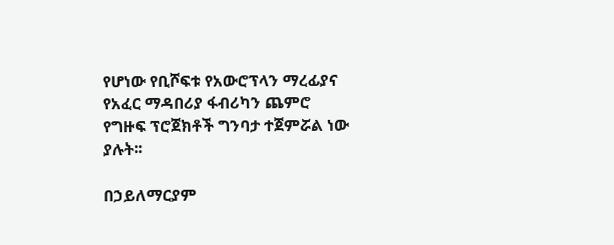የሆነው የቢሾፍቱ የአውሮፕላን ማረፊያና የአፈር ማዳበሪያ ፋብሪካን ጨምሮ የግዙፍ ፕሮጀክቶች ግንባታ ተጀምሯል ነው ያሉት፡፡

በኃይለማርያም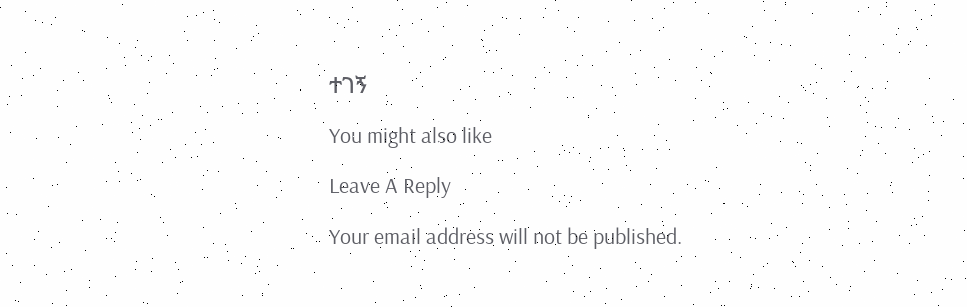ተገኝ

You might also like

Leave A Reply

Your email address will not be published.